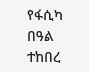የፋሲካ በዓል ተከበረ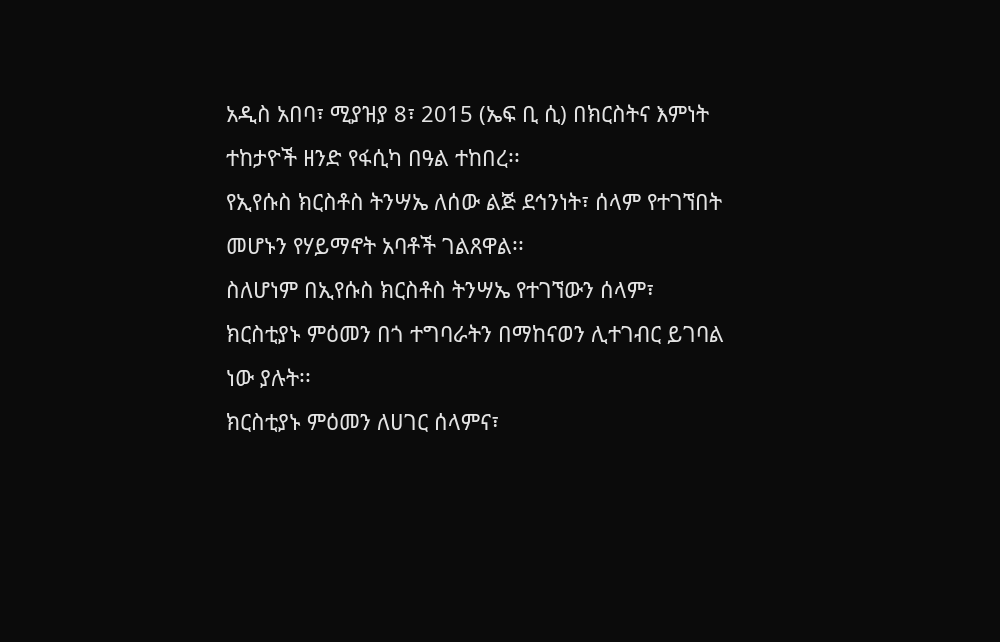አዲስ አበባ፣ ሚያዝያ 8፣ 2015 (ኤፍ ቢ ሲ) በክርስትና እምነት ተከታዮች ዘንድ የፋሲካ በዓል ተከበረ፡፡
የኢየሱስ ክርስቶስ ትንሣኤ ለሰው ልጅ ደኅንነት፣ ሰላም የተገኘበት መሆኑን የሃይማኖት አባቶች ገልጸዋል፡፡
ስለሆነም በኢየሱስ ክርስቶስ ትንሣኤ የተገኘውን ሰላም፣ ክርስቲያኑ ምዕመን በጎ ተግባራትን በማከናወን ሊተገብር ይገባል ነው ያሉት፡፡
ክርስቲያኑ ምዕመን ለሀገር ሰላምና፣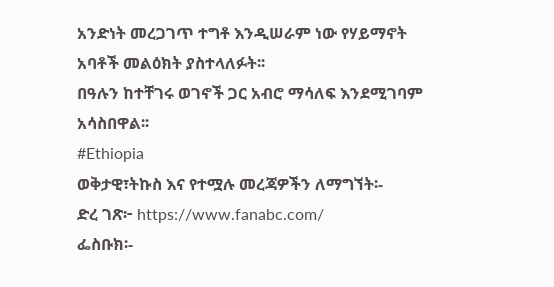አንድነት መረጋገጥ ተግቶ እንዲሠራም ነው የሃይማኖት አባቶች መልዕክት ያስተላለፉት፡፡
በዓሉን ከተቸገሩ ወገኖች ጋር አብሮ ማሳለፍ እንደሚገባም አሳስበዋል፡፡
#Ethiopia
ወቅታዊ፣ትኩስ እና የተሟሉ መረጃዎችን ለማግኘት፡-
ድረ ገጽ፦ https://www.fanabc.com/
ፌስቡክ፡-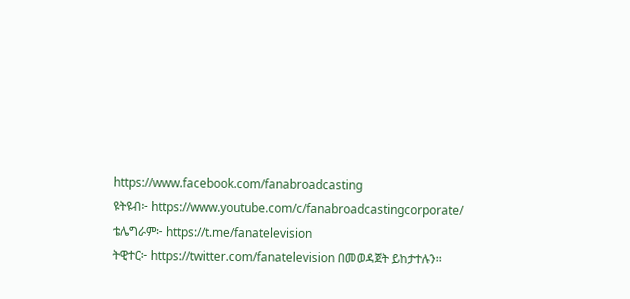https://www.facebook.com/fanabroadcasting
ዩትዩብ፦ https://www.youtube.com/c/fanabroadcastingcorporate/
ቴሌግራም፦ https://t.me/fanatelevision
ትዊተር፦ https://twitter.com/fanatelevision በመወዳጀት ይከታተሉን፡፡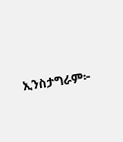ኢንስታግራም፦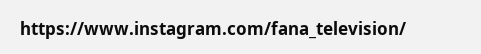https://www.instagram.com/fana_television/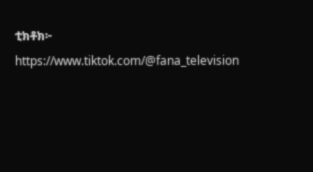ቲክቶክ፦ https://www.tiktok.com/@fana_television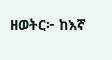ዘወትር፦ ከእኛ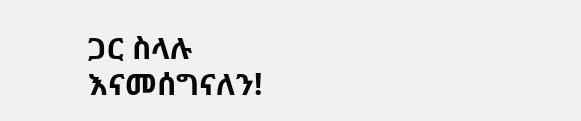ጋር ስላሉ እናመሰግናለን!